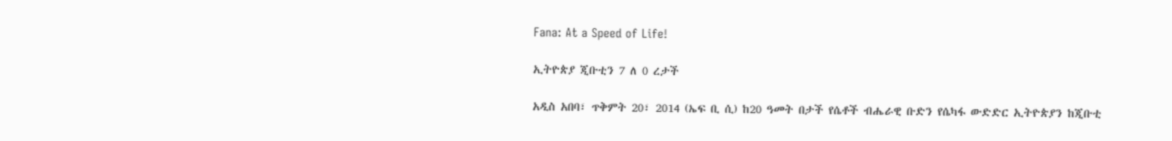Fana: At a Speed of Life!

ኢትዮጵያ ጂቡቲን 7 ለ 0 ረታች

አዲስ አበባ፣ ጥቅምት 20፣ 2014 (ኤፍ ቢ ሲ) ከ20 ዓመት በታች የሴቶች ብሔራዊ ቡድን የሴካፋ ውድድር ኢትዮጵያን ከጂቡቲ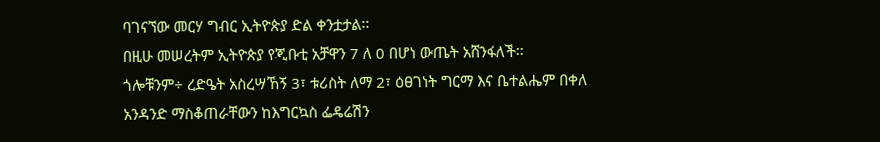ባገናኘው መርሃ ግብር ኢትዮጵያ ድል ቀንቷታል፡፡
በዚሁ መሠረትም ኢትዮጵያ የጂቡቲ አቻዋን 7 ለ 0 በሆነ ውጤት አሸንፋለች፡፡
ጎሎቹንም÷ ረድዔት አስረሣኸኝ 3፣ ቱሪስት ለማ 2፣ ዕፀገነት ግርማ እና ቤተልሔም በቀለ አንዳንድ ማስቆጠራቸውን ከእግርኳስ ፌዴሬሽን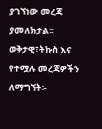ያገኘነው መረጃ ያመለክታል፡፡
ወቅታዊ፣ትኩስ እና የተሟሉ መረጃዎችን ለማግኘት፡-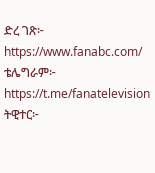ድረ ገጽ፦ https://www.fanabc.com/
ቴሌግራም፦ https://t.me/fanatelevision
ትዊተር፦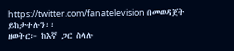https://twitter.com/fanatelevision በመወዳጀት ይከታተሉን፡፡
ዘወትር፦ ከእኛ ጋር ስላሉ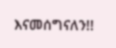እናመሰግናለን!!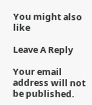You might also like

Leave A Reply

Your email address will not be published.